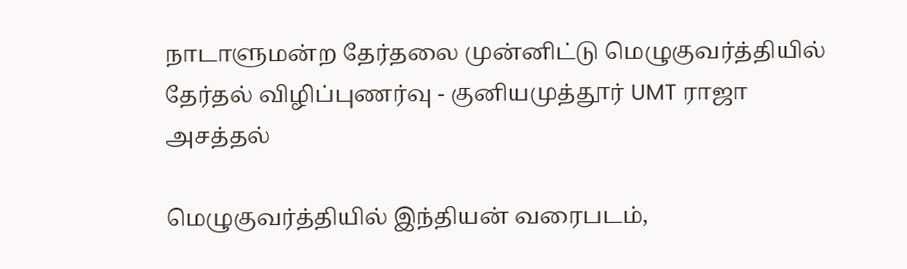நாடாளுமன்ற தேர்தலை முன்னிட்டு மெழுகுவர்த்தியில் தேர்தல் விழிப்புணர்வு - குனியமுத்தூர் UMT ராஜா அசத்தல்

மெழுகுவர்த்தியில் இந்தியன் வரைபடம்,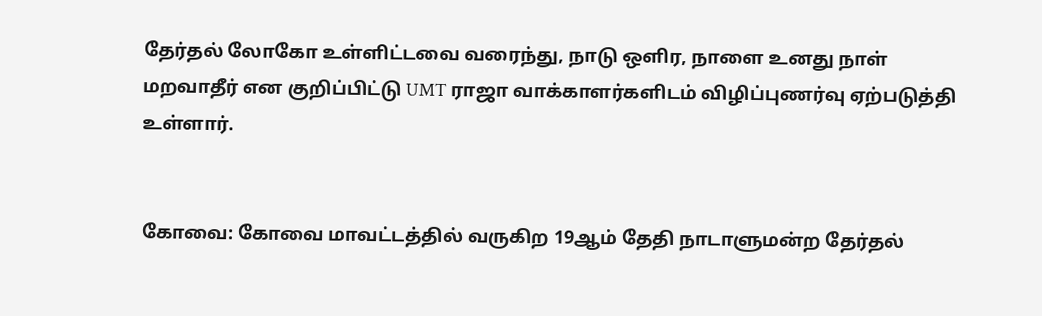தேர்தல் லோகோ உள்ளிட்டவை வரைந்து, நாடு ஒளிர, நாளை உனது நாள் மறவாதீர் என குறிப்பிட்டு UMT ராஜா வாக்காளர்களிடம் விழிப்புணர்வு ஏற்படுத்தி உள்ளார்.


கோவை: கோவை மாவட்டத்தில் வருகிற 19ஆம் தேதி நாடாளுமன்ற தேர்தல்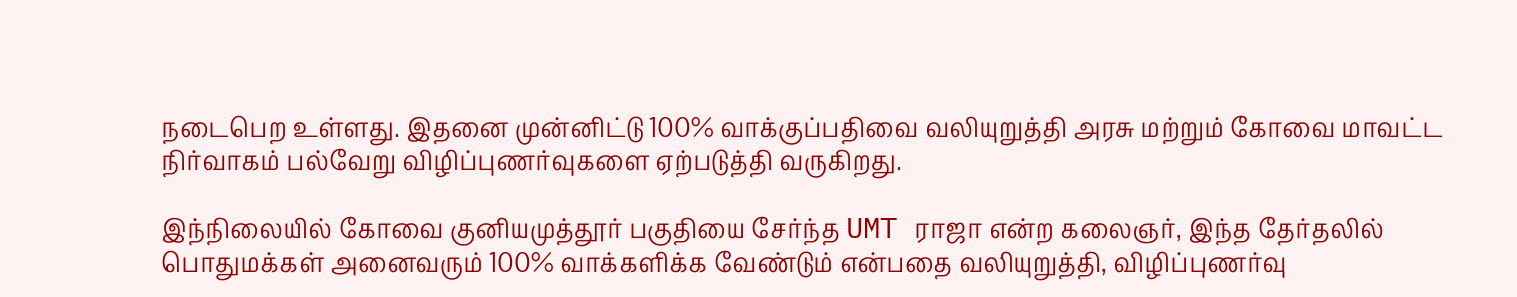நடைபெற உள்ளது. இதனை முன்னிட்டு 100% வாக்குப்பதிவை வலியுறுத்தி அரசு மற்றும் கோவை மாவட்ட நிர்வாகம் பல்வேறு விழிப்புணர்வுகளை ஏற்படுத்தி வருகிறது.

இந்நிலையில் கோவை குனியமுத்தூர் பகுதியை சேர்ந்த UMT ராஜா என்ற கலைஞர், இந்த தேர்தலில் பொதுமக்கள் அனைவரும் 100% வாக்களிக்க வேண்டும் என்பதை வலியுறுத்தி, விழிப்புணர்வு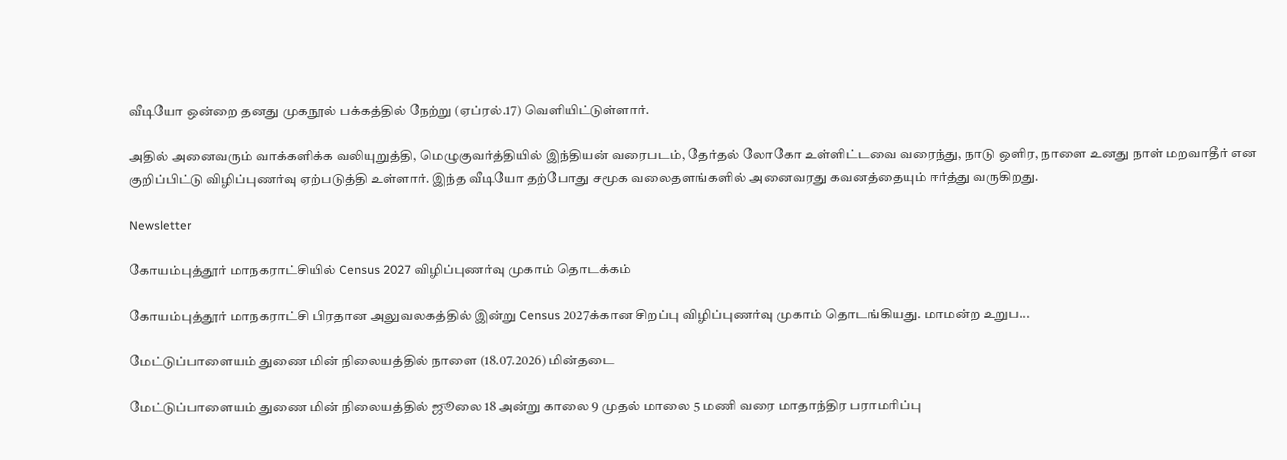வீடியோ ஒன்றை தனது முகநூல் பக்கத்தில் நேற்று (ஏப்ரல்.17) வெளியிட்டுள்ளார்.

அதில் அனைவரும் வாக்களிக்க வலியுறுத்தி, மெழுகுவர்த்தியில் இந்தியன் வரைபடம், தேர்தல் லோகோ உள்ளிட்டவை வரைந்து, நாடு ஒளிர, நாளை உனது நாள் மறவாதீர் என குறிப்பிட்டு விழிப்புணர்வு ஏற்படுத்தி உள்ளார். இந்த வீடியோ தற்போது சமூக வலைதளங்களில் அனைவரது கவனத்தையும் ஈர்த்து வருகிறது.

Newsletter

கோயம்புத்தூர் மாநகராட்சியில் Census 2027 விழிப்புணர்வு முகாம் தொடக்கம்

கோயம்புத்தூர் மாநகராட்சி பிரதான அலுவலகத்தில் இன்று Census 2027க்கான சிறப்பு விழிப்புணர்வு முகாம் தொடங்கியது. மாமன்ற உறுப...

மேட்டுப்பாளையம் துணை மின் நிலையத்தில் நாளை (18.07.2026) மின்தடை

மேட்டுப்பாளையம் துணை மின் நிலையத்தில் ஜூலை 18 அன்று காலை 9 முதல் மாலை 5 மணி வரை மாதாந்திர பராமரிப்பு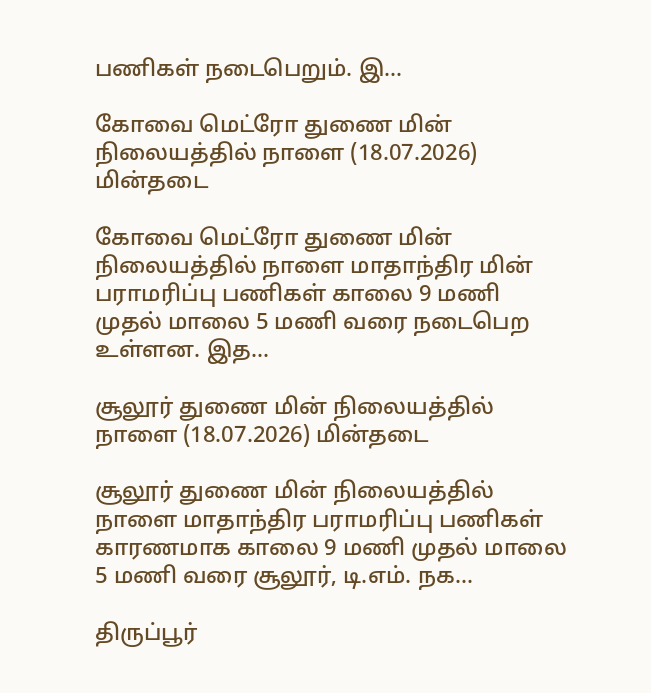பணிகள் நடைபெறும். இ...

கோவை மெட்ரோ துணை மின் நிலையத்தில் நாளை (18.07.2026) மின்தடை

கோவை மெட்ரோ துணை மின் நிலையத்தில் நாளை மாதாந்திர மின் பராமரிப்பு பணிகள் காலை 9 மணி முதல் மாலை 5 மணி வரை நடைபெற உள்ளன. இத...

சூலூர் துணை மின் நிலையத்தில் நாளை (18.07.2026) மின்தடை

சூலூர் துணை மின் நிலையத்தில் நாளை மாதாந்திர பராமரிப்பு பணிகள் காரணமாக காலை 9 மணி முதல் மாலை 5 மணி வரை சூலூர், டி.எம். நக...

திருப்பூர்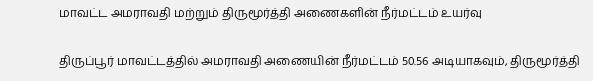மாவட்ட அமராவதி மற்றும் திருமூர்த்தி அணைகளின் நீர்மட்டம் உயர்வு

திருப்பூர் மாவட்டத்தில் அமராவதி அணையின் நீர்மட்டம் 50.56 அடியாகவும், திருமூர்த்தி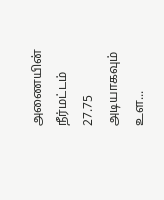அணையின் நீர்மட்டம் 27.75 அடியாகவும் உள...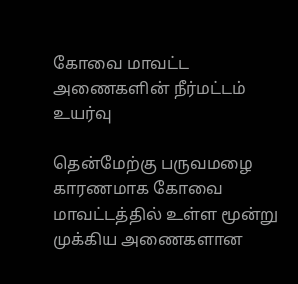கோவை மாவட்ட அணைகளின் நீர்மட்டம் உயர்வு

தென்மேற்கு பருவமழை காரணமாக கோவை மாவட்டத்தில் உள்ள மூன்று முக்கிய அணைகளான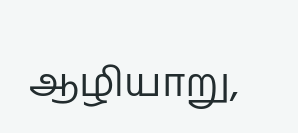ஆழியாறு,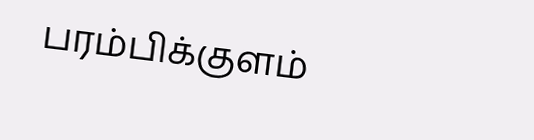பரம்பிக்குளம்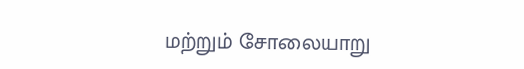மற்றும் சோலையாறு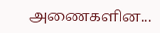அணைகளின...